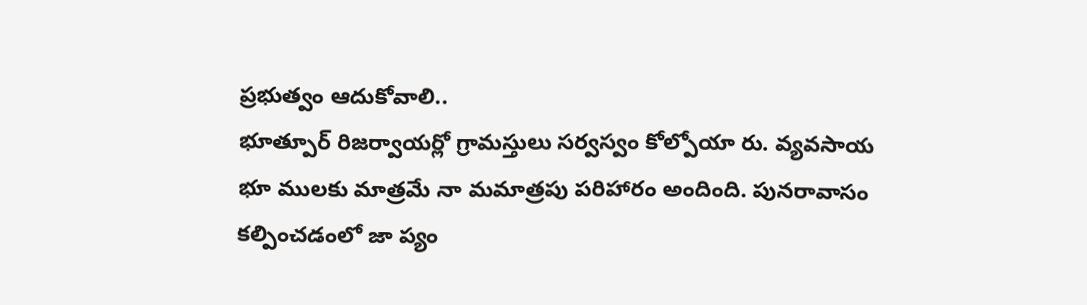ప్రభుత్వం ఆదుకోవాలి..
భూత్పూర్ రిజర్వాయర్లో గ్రామస్తులు సర్వస్వం కోల్పోయా రు. వ్యవసాయ భూ ములకు మాత్రమే నా మమాత్రపు పరిహారం అందింది. పునరావాసం కల్పించడంలో జా ప్యం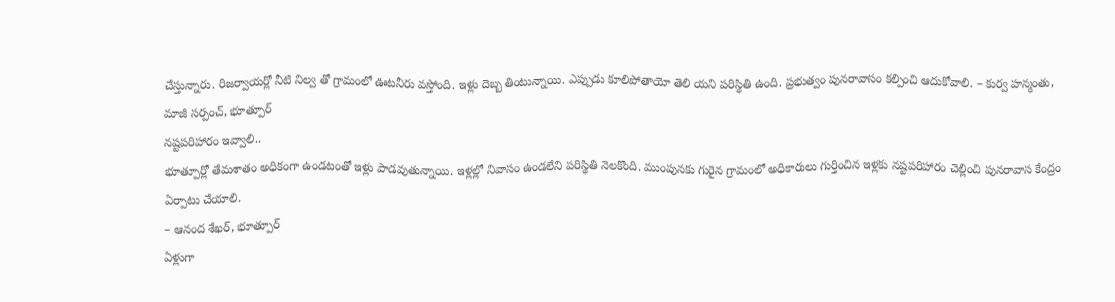చేస్తున్నారు. రిజర్వాయర్లో నీటి నిల్వ తో గ్రామంలో ఊటనీరు వస్తోంది. ఇళ్లు దెబ్బ తింటున్నాయి. ఎప్పుడు కూలిపోతాయో తెలి యని పరిస్థితి ఉంది. ప్రభుత్వం పునరావాసం కల్పించి ఆదుకోవాలి. – కుర్వ హన్మంతు,
మాజీ సర్పంచ్, భూత్పూర్
నష్టపరిహారం ఇవ్వాలి..
భూత్పూర్లో తేమశాతం అధికంగా ఉండటంతో ఇళ్లు పాడవుతున్నాయి. ఇళ్లల్లో నివాసం ఉండలేని పరిస్థితి నెలకొంది. ముంపునకు గురైన గ్రామంలో అధికారులు గుర్తించిన ఇళ్లకు నష్టపరిహారం చెల్లించి పునరావాస కేంద్రం ఏర్పాటు చేయాలి.
– ఆనంద శేఖర్, భూత్పూర్
ఏళ్లుగా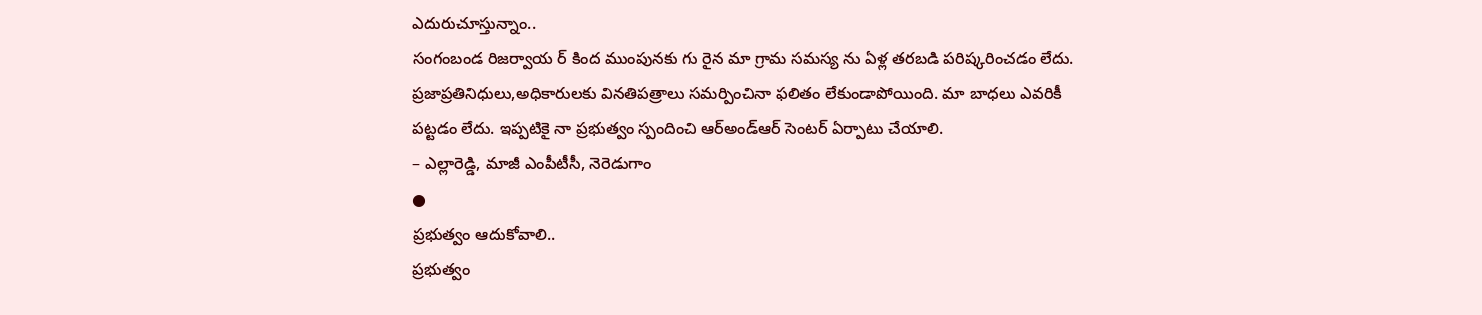ఎదురుచూస్తున్నాం..
సంగంబండ రిజర్వాయ ర్ కింద ముంపునకు గు రైన మా గ్రామ సమస్య ను ఏళ్ల తరబడి పరిష్కరించడం లేదు. ప్రజాప్రతినిధులు,అధికారులకు వినతిపత్రాలు సమర్పించినా ఫలితం లేకుండాపోయింది. మా బాధలు ఎవరికీ పట్టడం లేదు. ఇప్పటికై నా ప్రభుత్వం స్పందించి ఆర్అండ్ఆర్ సెంటర్ ఏర్పాటు చేయాలి.
– ఎల్లారెడ్డి, మాజీ ఎంపీటీసీ, నెరెడుగాం
●
ప్రభుత్వం ఆదుకోవాలి..
ప్రభుత్వం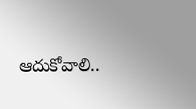ఆదుకోవాలి..